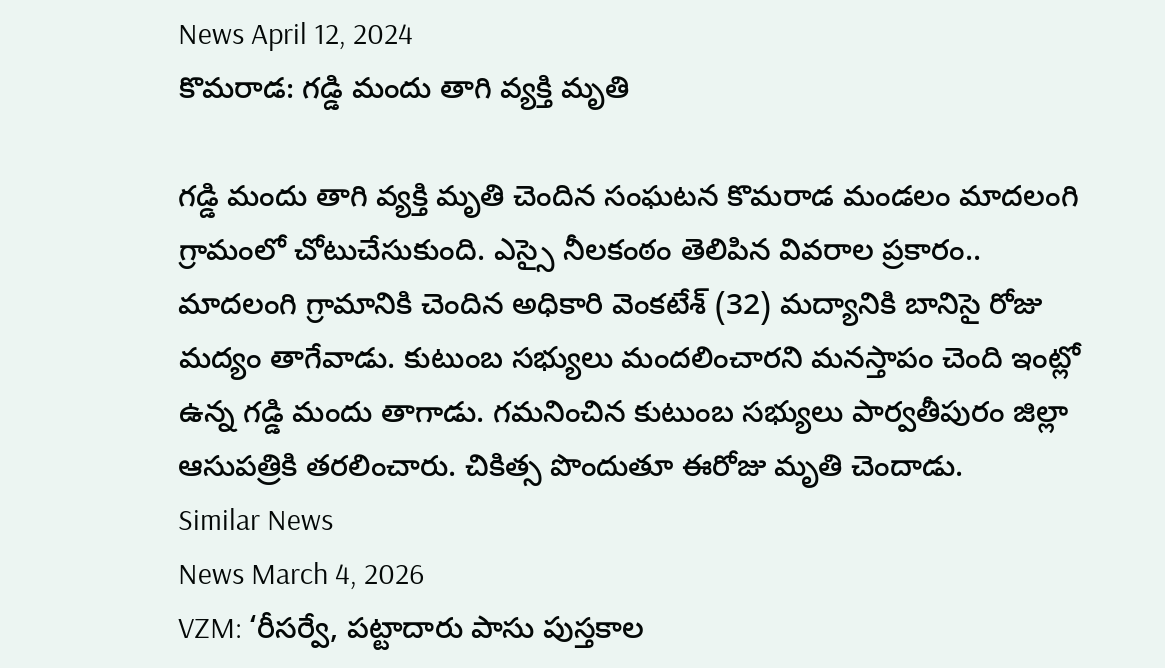News April 12, 2024
కొమరాడ: గడ్డి మందు తాగి వ్యక్తి మృతి

గడ్డి మందు తాగి వ్యక్తి మృతి చెందిన సంఘటన కొమరాడ మండలం మాదలంగి గ్రామంలో చోటుచేసుకుంది. ఎస్సై నీలకంఠం తెలిపిన వివరాల ప్రకారం.. మాదలంగి గ్రామానికి చెందిన అధికారి వెంకటేశ్ (32) మద్యానికి బానిసై రోజు మద్యం తాగేవాడు. కుటుంబ సభ్యులు మందలించారని మనస్తాపం చెంది ఇంట్లో ఉన్న గడ్డి మందు తాగాడు. గమనించిన కుటుంబ సభ్యులు పార్వతీపురం జిల్లా ఆసుపత్రికి తరలించారు. చికిత్స పొందుతూ ఈరోజు మృతి చెందాడు.
Similar News
News March 4, 2026
VZM: ‘రీసర్వే, పట్టాదారు పాసు పుస్తకాల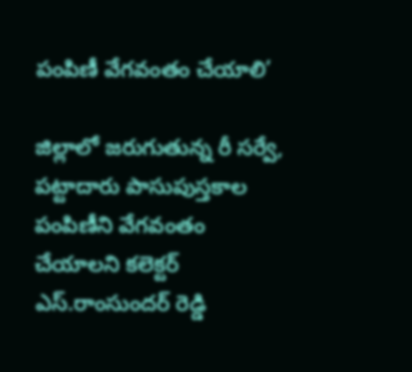పంపిణీ వేగవంతం చేయాలి’

జిల్లాలో జరుగుతున్న రీ సర్వే, పట్టాదారు పాసుపుస్తకాల పంపిణీని వేగవంతం చేయాలని కలెక్టర్ ఎస్.రాంసుందర్ రెడ్డి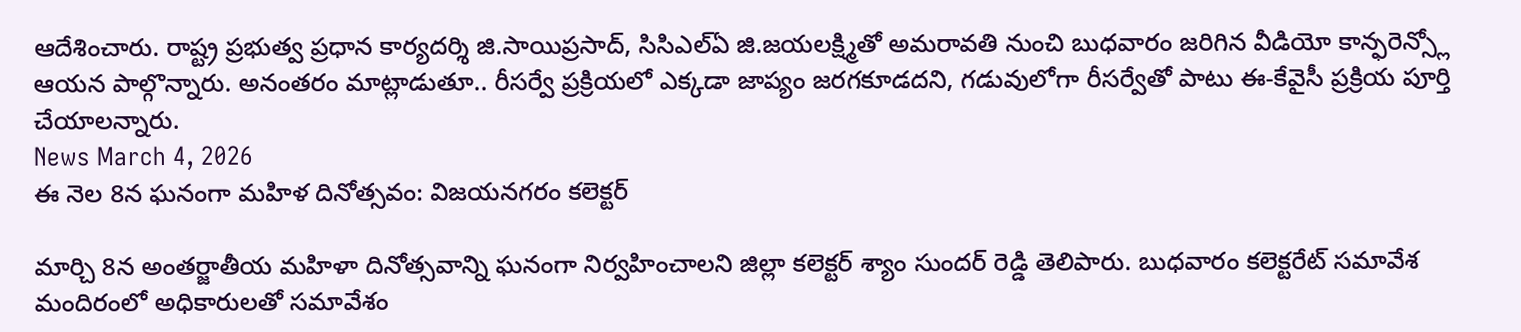ఆదేశించారు. రాష్ట్ర ప్రభుత్వ ప్రధాన కార్యదర్శి జి.సాయిప్రసాద్, సిసిఎల్ఏ జి.జయలక్ష్మితో అమరావతి నుంచి బుధవారం జరిగిన వీడియో కాన్ఫరెన్స్లో ఆయన పాల్గొన్నారు. అనంతరం మాట్లాడుతూ.. రీసర్వే ప్రక్రియలో ఎక్కడా జాప్యం జరగకూడదని, గడువులోగా రీసర్వేతో పాటు ఈ-కేవైసీ ప్రక్రియ పూర్తి చేయాలన్నారు.
News March 4, 2026
ఈ నెల 8న ఘనంగా మహిళ దినోత్సవం: విజయనగరం కలెక్టర్

మార్చి 8న అంతర్జాతీయ మహిళా దినోత్సవాన్ని ఘనంగా నిర్వహించాలని జిల్లా కలెక్టర్ శ్యాం సుందర్ రెడ్డి తెలిపారు. బుధవారం కలెక్టరేట్ సమావేశ మందిరంలో అధికారులతో సమావేశం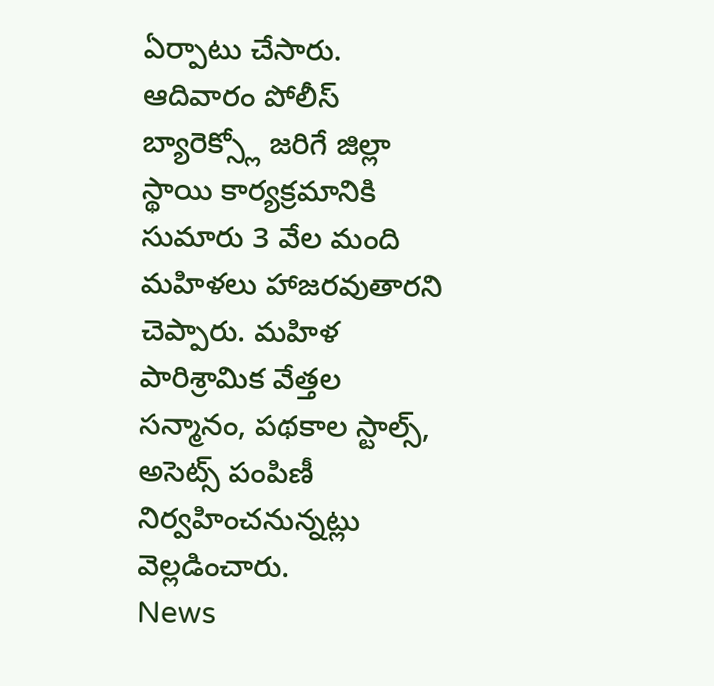ఏర్పాటు చేసారు. ఆదివారం పోలీస్ బ్యారెక్స్లో జరిగే జిల్లా స్థాయి కార్యక్రమానికి సుమారు 3 వేల మంది మహిళలు హాజరవుతారని చెప్పారు. మహిళ పారిశ్రామిక వేత్తల సన్మానం, పథకాల స్టాల్స్, అసెట్స్ పంపిణీ నిర్వహించనున్నట్లు వెల్లడించారు.
News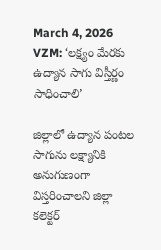March 4, 2026
VZM: ‘లక్ష్యం మేరకు ఉద్యాన సాగు విస్తీర్ణం సాధించాలి’

జిల్లాలో ఉద్యాన పంటల సాగును లక్ష్యానికి అనుగుణంగా విస్తరించాలని జిల్లా కలెక్టర్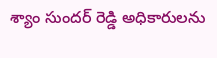శ్యాం సుందర్ రెడ్డి అధికారులను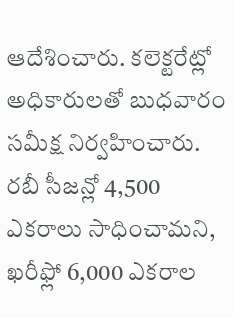ఆదేశించారు. కలెక్టరేట్లో అధికారులతో బుధవారం సమీక్ష నిర్వహించారు. రబీ సీజన్లో 4,500 ఎకరాలు సాధించామని, ఖరీఫ్లో 6,000 ఎకరాల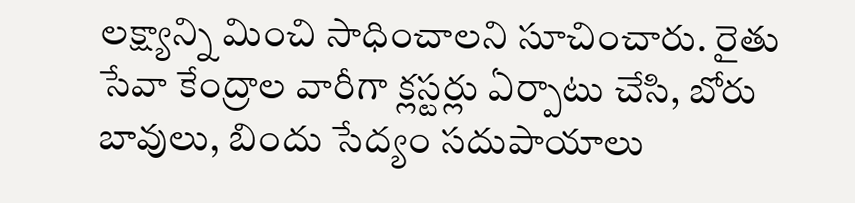లక్ష్యాన్ని మించి సాధించాలని సూచించారు. రైతు సేవా కేంద్రాల వారీగా క్లస్టర్లు ఏర్పాటు చేసి, బోరు బావులు, బిందు సేద్యం సదుపాయాలు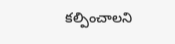కల్పించాలని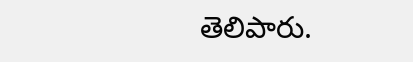తెలిపారు.